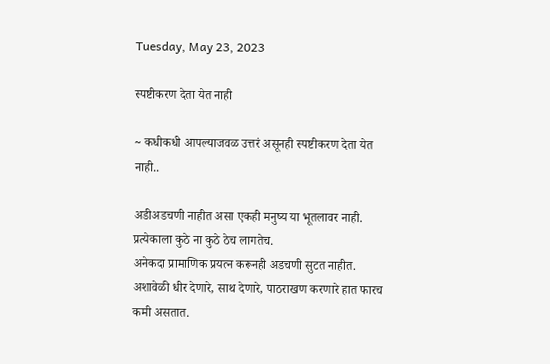Tuesday, May 23, 2023

स्पष्टीकरण देता येत नाही

~ कधीकधी आपल्याजवळ उत्तरं असूनही स्पष्टीकरण देता येत नाही..

अडीअडचणी नाहीत असा एकही मनुष्य या भूतलावर नाही.
प्रत्येकाला कुठे ना कुठे ठेच लागतेच.
अनेकदा प्रामाणिक प्रयत्न करूनही अडचणी सुटत नाहीत.
अशावेळी धीर देणारे, साथ देणारे, पाठराखण करणारे हात फारच कमी असतात.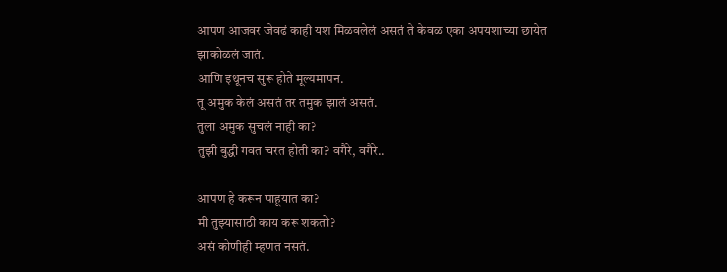आपण आजवर जेवढं काही यश मिळवलेलं असतं ते केवळ एका अपयशाच्या छायेत झाकोळलं जातं.
आणि इथूनच सुरू होते मूल्यमापन.
तू अमुक केलं असतं तर तमुक झालं असतं.
तुला अमुक सुचलं नाही का?
तुझी बुद्धी गवत चरत होती का? वगैरे, वगैरे..

आपण हे करून पाहूयात का?
मी तुझ्यासाठी काय करू शकतो?
असं कोणीही म्हणत नसतं.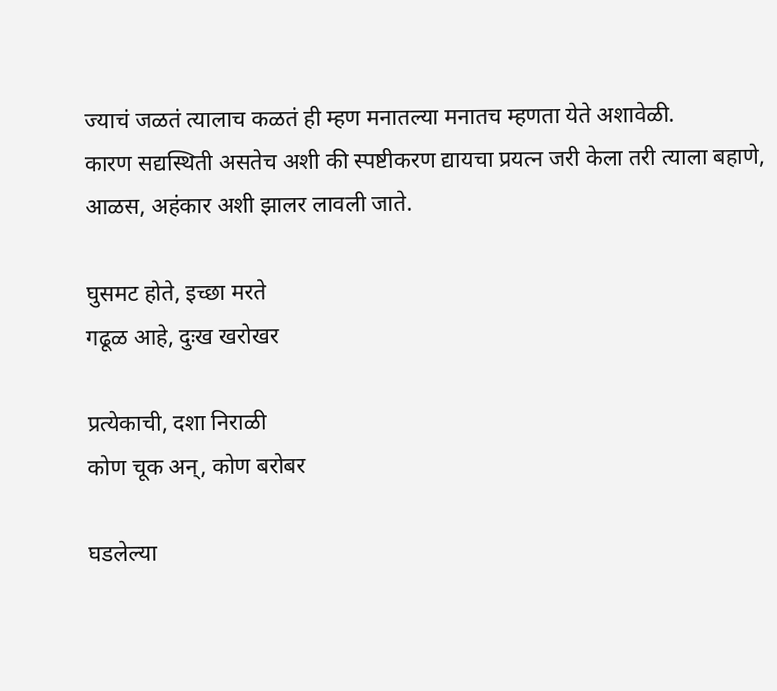ज्याचं जळतं त्यालाच कळतं ही म्हण मनातल्या मनातच म्हणता येते अशावेळी.
कारण सद्यस्थिती असतेच अशी की स्पष्टीकरण द्यायचा प्रयत्न जरी केला तरी त्याला बहाणे, आळस, अहंकार अशी झालर लावली जाते.

घुसमट होते, इच्छा मरते
गढूळ आहे, दुःख खरोखर

प्रत्येकाची, दशा निराळी
कोण चूक अन्, कोण बरोबर

घडलेल्या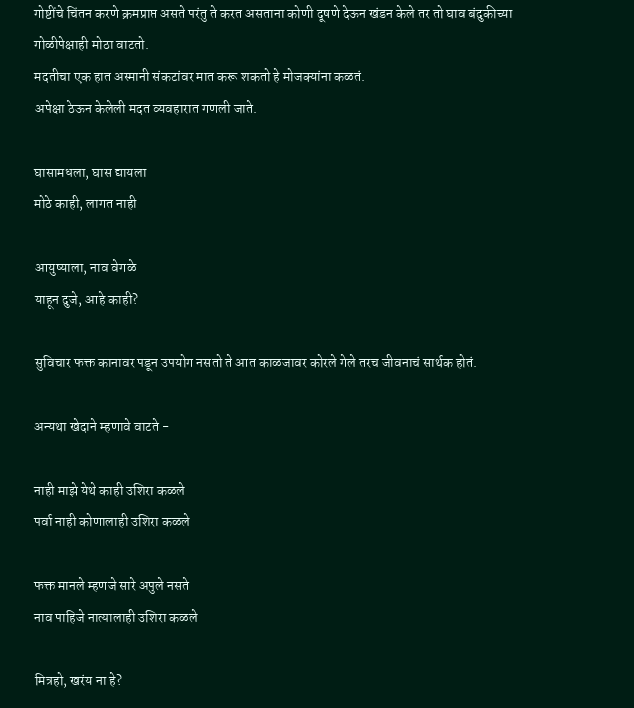गोष्टींचे चिंतन करणे क्रमप्राप्त असते परंतु ते करत असताना कोणी दूषणे देऊन खंडन केले तर तो घाव बंदुकीच्या गोळीपेक्षाही मोठा वाटतो.
मदतीचा एक हात अस्मानी संकटांवर मात करू शकतो हे मोजक्यांना कळतं.
अपेक्षा ठेऊन केलेली मदत व्यवहारात गणली जाते.

घासामधला, घास द्यायला
मोठे काही, लागत नाही

आयुष्याला, नाव वेगळे
याहून दुजे, आहे काही?

सुविचार फक्त कानावर पडून उपयोग नसतो ते आत काळजावर कोरले गेले तरच जीवनाचं सार्थक होतं.

अन्यथा खेदाने म्हणावे वाटते -

नाही माझे येथे काही उशिरा कळले
पर्वा नाही कोणालाही उशिरा कळले

फक्त मानले म्हणजे सारे अपुले नसते
नाव पाहिजे नात्यालाही उशिरा कळले

मित्रहो, खरंय ना हे?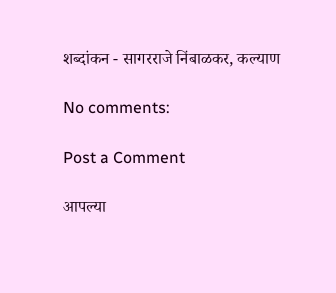शब्दांकन - सागरराजे निंबाळकर, कल्याण

No comments:

Post a Comment

आपल्या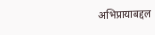अभिप्रायाबद्दल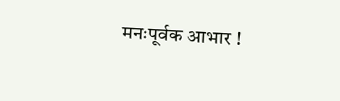मनःपूर्वक आभार !